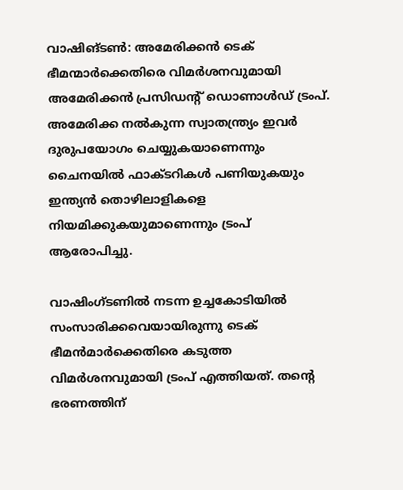വാഷിങ്ടണ്‍: അമേരിക്കന്‍ ടെക് ഭീമന്മാര്‍ക്കെതിരെ വിമര്‍ശനവുമായി അമേരിക്കന്‍ പ്രസിഡന്റ് ഡൊണാള്‍ഡ് ട്രംപ്. അമേരിക്ക നല്‍കുന്ന സ്വാതന്ത്ര്യം ഇവര്‍ ദുരുപയോഗം ചെയ്യുകയാണെന്നും ചൈനയില്‍ ഫാക്ടറികള്‍ പണിയുകയും ഇന്ത്യന്‍ തൊഴിലാളികളെ നിയമിക്കുകയുമാണെന്നും ട്രംപ് ആരോപിച്ചു.

വാഷിംഗ്ടണില്‍ നടന്ന ഉച്ചകോടിയില്‍ സംസാരിക്കവെയായിരുന്നു ടെക് ഭീമന്‍മാര്‍ക്കെതിരെ കടുത്ത വിമര്‍ശനവുമായി ട്രംപ് എത്തിയത്. തന്റെ ഭരണത്തിന്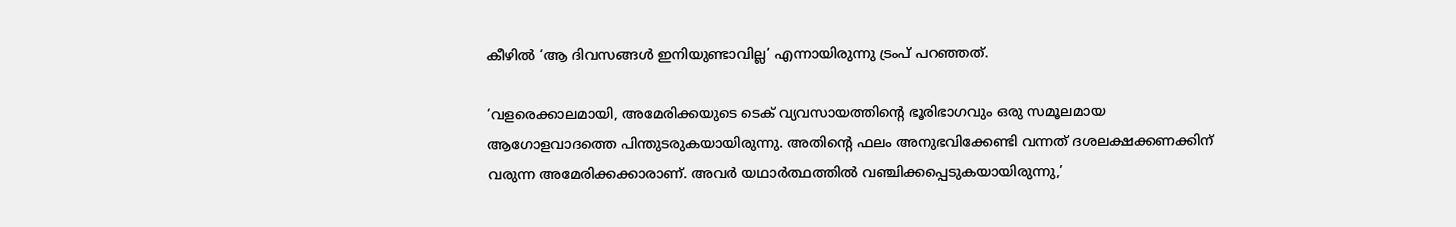കീഴില്‍ ‘ആ ദിവസങ്ങള്‍ ഇനിയുണ്ടാവില്ല’ എന്നായിരുന്നു ട്രംപ് പറഞ്ഞത്.

‘വളരെക്കാലമായി, അമേരിക്കയുടെ ടെക് വ്യവസായത്തിന്റെ ഭൂരിഭാഗവും ഒരു സമൂലമായ ആഗോളവാദത്തെ പിന്തുടരുകയായിരുന്നു. അതിന്റെ ഫലം അനുഭവിക്കേണ്ടി വന്നത് ദശലക്ഷക്കണക്കിന് വരുന്ന അമേരിക്കക്കാരാണ്. അവര്‍ യഥാര്‍ത്ഥത്തില്‍ വഞ്ചിക്കപ്പെടുകയായിരുന്നു,’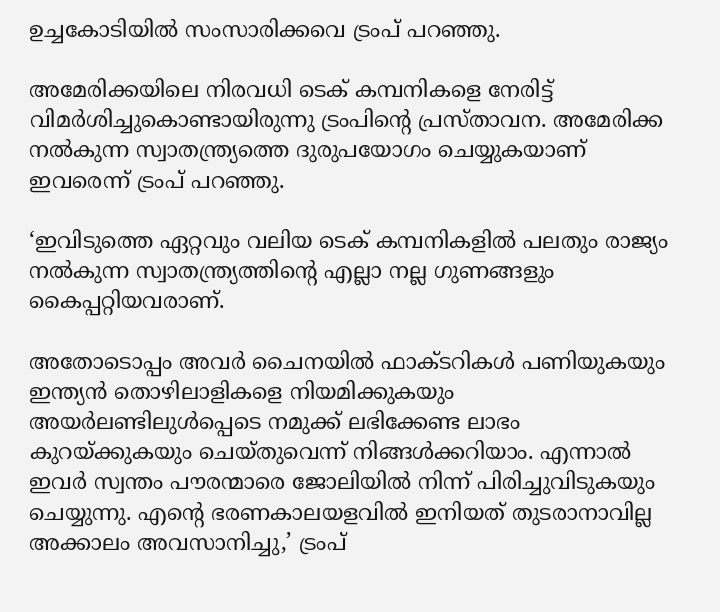ഉച്ചകോടിയില്‍ സംസാരിക്കവെ ട്രംപ് പറഞ്ഞു.

അമേരിക്കയിലെ നിരവധി ടെക് കമ്പനികളെ നേരിട്ട് വിമര്‍ശിച്ചുകൊണ്ടായിരുന്നു ട്രംപിന്റെ പ്രസ്താവന. അമേരിക്ക നല്‍കുന്ന സ്വാതന്ത്ര്യത്തെ ദുരുപയോഗം ചെയ്യുകയാണ് ഇവരെന്ന് ട്രംപ് പറഞ്ഞു.

‘ഇവിടുത്തെ ഏറ്റവും വലിയ ടെക് കമ്പനികളില്‍ പലതും രാജ്യം നല്‍കുന്ന സ്വാതന്ത്ര്യത്തിന്റെ എല്ലാ നല്ല ഗുണങ്ങളും കൈപ്പറ്റിയവരാണ്.

അതോടൊപ്പം അവര്‍ ചൈനയില്‍ ഫാക്ടറികള്‍ പണിയുകയും ഇന്ത്യന്‍ തൊഴിലാളികളെ നിയമിക്കുകയും അയര്‍ലണ്ടിലുള്‍പ്പെടെ നമുക്ക് ലഭിക്കേണ്ട ലാഭം കുറയ്ക്കുകയും ചെയ്തുവെന്ന് നിങ്ങള്‍ക്കറിയാം. എന്നാല്‍ ഇവര്‍ സ്വന്തം പൗരന്മാരെ ജോലിയില്‍ നിന്ന് പിരിച്ചുവിടുകയും ചെയ്യുന്നു. എന്റെ ഭരണകാലയളവില്‍ ഇനിയത് തുടരാനാവില്ല അക്കാലം അവസാനിച്ചു,’ ട്രംപ്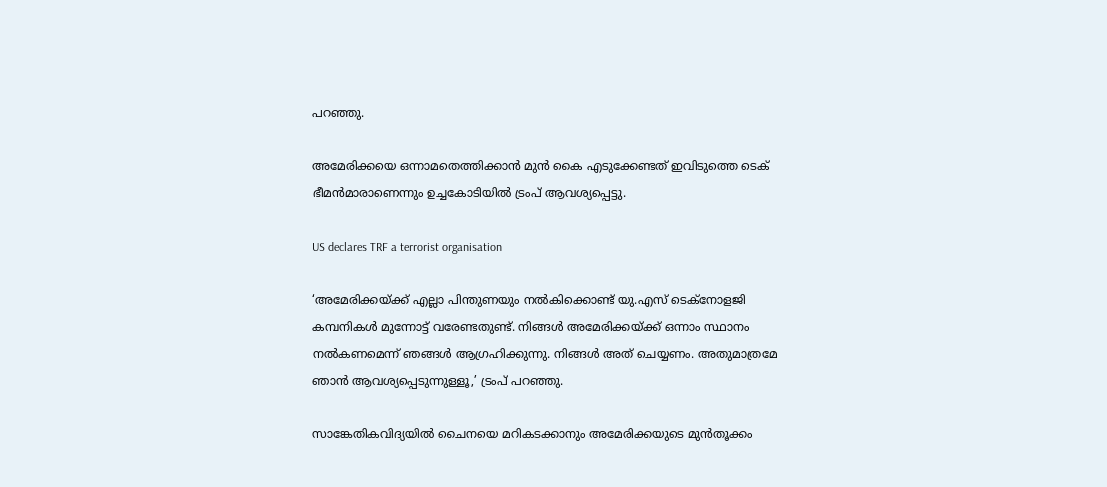പറഞ്ഞു.

അമേരിക്കയെ ഒന്നാമതെത്തിക്കാന്‍ മുന്‍ കൈ എടുക്കേണ്ടത് ഇവിടുത്തെ ടെക് ഭീമന്‍മാരാണെന്നും ഉച്ചകോടിയില്‍ ട്രംപ് ആവശ്യപ്പെട്ടു.

US declares TRF a terrorist organisation

‘അമേരിക്കയ്ക്ക് എല്ലാ പിന്തുണയും നല്‍കിക്കൊണ്ട് യു.എസ് ടെക്‌നോളജി കമ്പനികള്‍ മുന്നോട്ട് വരേണ്ടതുണ്ട്. നിങ്ങള്‍ അമേരിക്കയ്ക്ക് ഒന്നാം സ്ഥാനം നല്‍കണമെന്ന് ഞങ്ങള്‍ ആഗ്രഹിക്കുന്നു. നിങ്ങള്‍ അത് ചെയ്യണം. അതുമാത്രമേ ഞാന്‍ ആവശ്യപ്പെടുന്നുള്ളൂ,’ ട്രംപ് പറഞ്ഞു.

സാങ്കേതികവിദ്യയില്‍ ചൈനയെ മറികടക്കാനും അമേരിക്കയുടെ മുന്‍തൂക്കം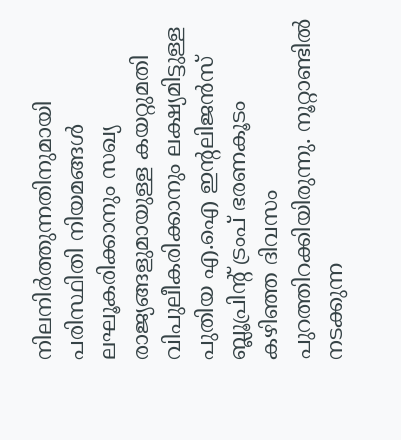നിലനിര്‍ത്തുന്നതിനുമായി പരിസ്ഥിതി നിയമങ്ങള്‍ ലഘൂകരിക്കാനും സഖ്യ രാജ്യങ്ങളുമായുള്ള കയറ്റുമതി വിപുലീകരിക്കാനും ലക്ഷ്യമിട്ടുള്ള പുതിയ എ.ഐ ഇന്റലിജന്‍സ് ബ്ലൂപ്രിന്റ് ട്രംപ് ഭരണകൂടം കഴിഞ്ഞ ദിവസം പുറത്തിറക്കിയിരുന്നു. നൂറ്റാണ്ടില്‍ നടക്കുന്ന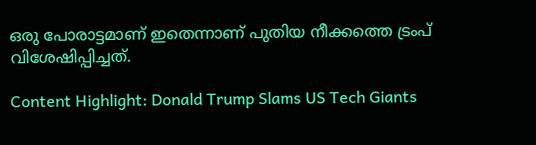ഒരു പോരാട്ടമാണ് ഇതെന്നാണ് പുതിയ നീക്കത്തെ ട്രംപ് വിശേഷിപ്പിച്ചത്.

Content Highlight: Donald Trump Slams US Tech Giants